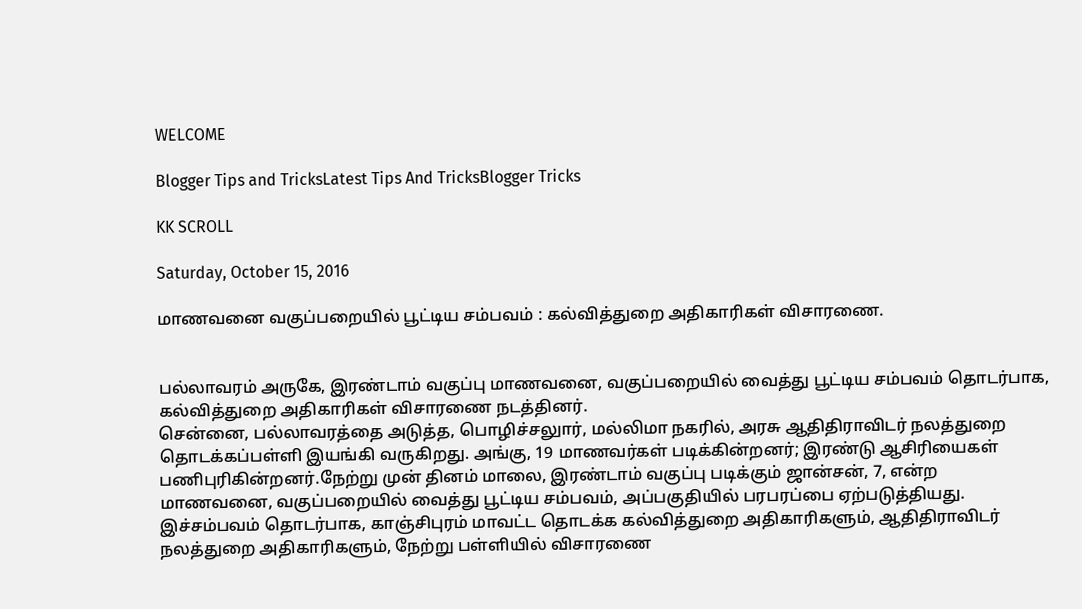WELCOME

Blogger Tips and TricksLatest Tips And TricksBlogger Tricks

KK SCROLL

Saturday, October 15, 2016

மாணவனை வகுப்பறையில் பூட்டிய சம்பவம் : கல்வித்துறை அதிகாரிகள் விசாரணை.


பல்லாவரம் அருகே, இரண்டாம் வகுப்பு மாணவனை, வகுப்பறையில் வைத்து பூட்டிய சம்பவம் தொடர்பாக, கல்வித்துறை அதிகாரிகள் விசாரணை நடத்தினர்.
சென்னை, பல்லாவரத்தை அடுத்த, பொழிச்சலுார், மல்லிமா நகரில், அரசு ஆதிதிராவிடர் நலத்துறை தொடக்கப்பள்ளி இயங்கி வருகிறது. அங்கு, 19 மாணவர்கள் படிக்கின்றனர்; இரண்டு ஆசிரியைகள் பணிபுரிகின்றனர்.நேற்று முன் தினம் மாலை, இரண்டாம் வகுப்பு படிக்கும் ஜான்சன், 7, என்ற மாணவனை, வகுப்பறையில் வைத்து பூட்டிய சம்பவம், அப்பகுதியில் பரபரப்பை ஏற்படுத்தியது. இச்சம்பவம் தொடர்பாக, காஞ்சிபுரம் மாவட்ட தொடக்க கல்வித்துறை அதிகாரிகளும், ஆதிதிராவிடர் நலத்துறை அதிகாரிகளும், நேற்று பள்ளியில் விசாரணை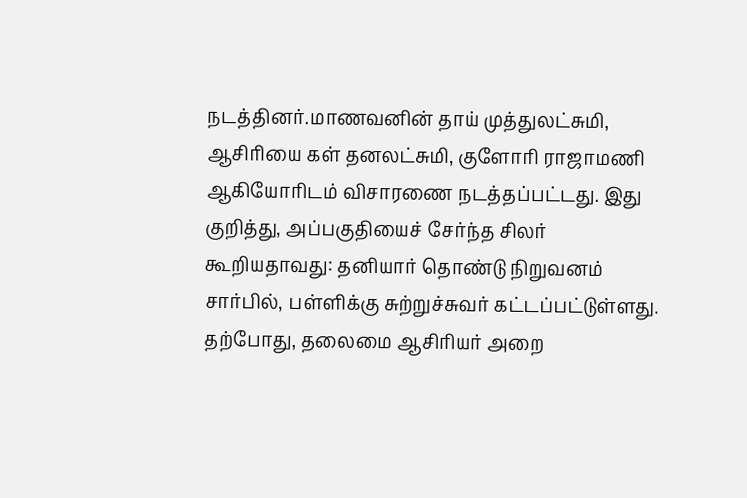நடத்தினர்.மாணவனின் தாய் முத்துலட்சுமி, ஆசிரியை கள் தனலட்சுமி, குளோரி ராஜாமணி ஆகியோரிடம் விசாரணை நடத்தப்பட்டது. இது குறித்து, அப்பகுதியைச் சேர்ந்த சிலர் கூறியதாவது: தனியார் தொண்டு நிறுவனம் சார்பில், பள்ளிக்கு சுற்றுச்சுவர் கட்டப்பட்டுள்ளது. தற்போது, தலைமை ஆசிரியர் அறை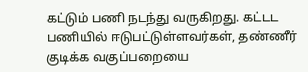கட்டும் பணி நடந்து வருகிறது. கட்டட பணியில் ஈடுபட்டுள்ளவர்கள், தண்ணீர் குடிக்க வகுப்பறையை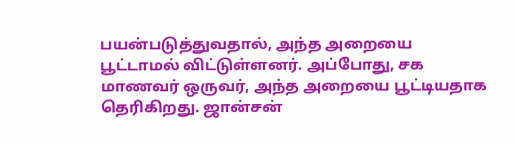பயன்படுத்துவதால், அந்த அறையை பூட்டாமல் விட்டுள்ளனர். அப்போது, சக மாணவர் ஒருவர், அந்த அறையை பூட்டியதாக தெரிகிறது. ஜான்சன்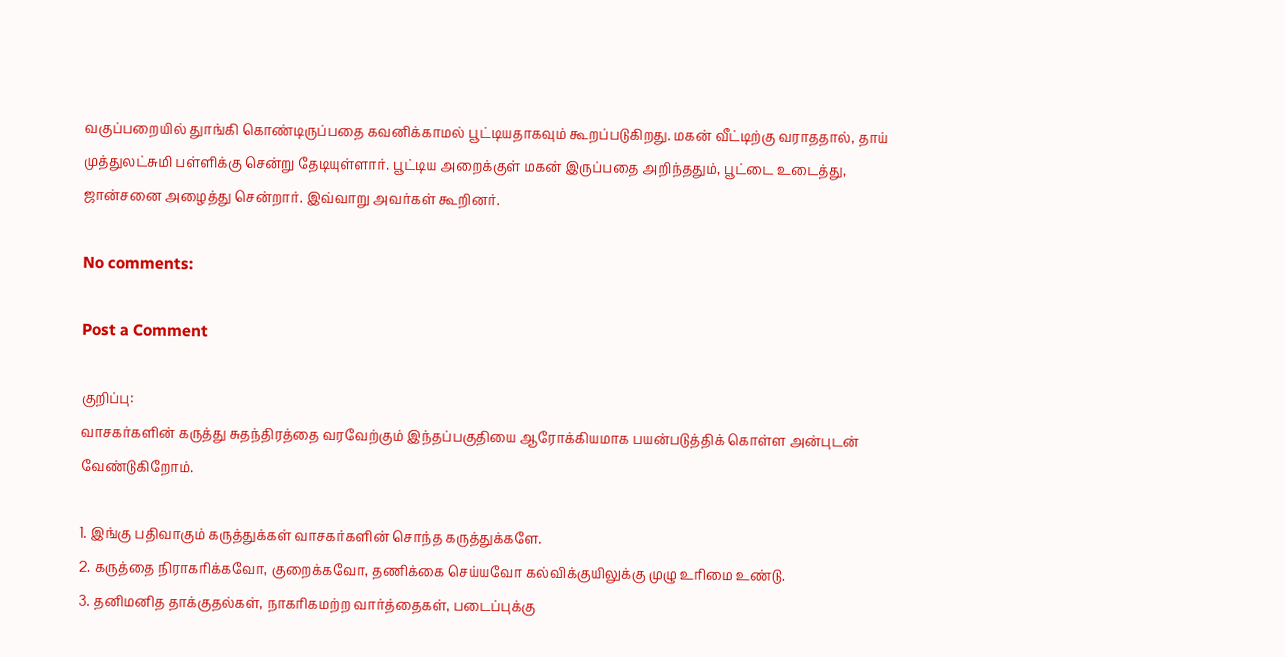வகுப்பறையில் துாங்கி கொண்டிருப்பதை கவனிக்காமல் பூட்டியதாகவும் கூறப்படுகிறது. மகன் வீட்டிற்கு வராததால், தாய் முத்துலட்சுமி பள்ளிக்கு சென்று தேடியுள்ளார். பூட்டிய அறைக்குள் மகன் இருப்பதை அறிந்ததும், பூட்டை உடைத்து, ஜான்சனை அழைத்து சென்றார். இவ்வாறு அவர்கள் கூறினர்.

No comments:

Post a Comment

குறிப்பு:
வாசகர்களின் கருத்து சுதந்திரத்தை வரவேற்கும் இந்தப்பகுதியை ஆரோக்கியமாக பயன்படுத்திக் கொள்ள அன்புடன் வேண்டுகிறோம்.

1. இங்கு பதிவாகும் கருத்துக்கள் வாசகர்களின் சொந்த கருத்துக்களே.
2. கருத்தை நிராகரிக்கவோ, குறைக்கவோ, தணிக்கை செய்யவோ கல்விக்குயிலுக்கு முழு உரிமை உண்டு.
3. தனிமனித தாக்குதல்கள், நாகரிகமற்ற வார்த்தைகள், படைப்புக்கு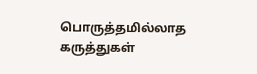பொருத்தமில்லாத கருத்துகள்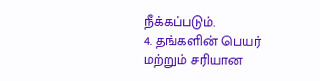நீக்கப்படும்.
4. தங்களின் பெயர் மற்றும் சரியான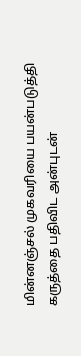மின்னஞ்சல் முகவரியை பயன்படுத்தி கருத்தை பதிவிட அன்புடன்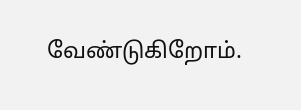வேண்டுகிறோம்.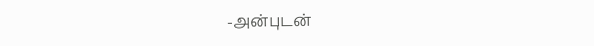-அன்புடன்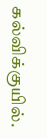கல்விக்குயில்.